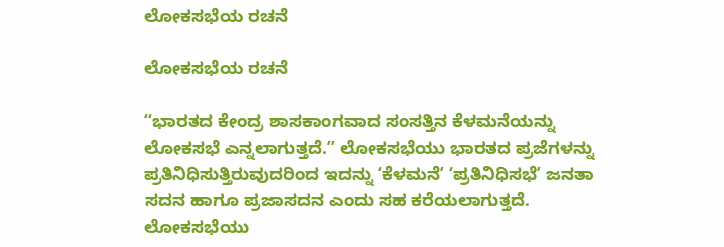ಲೋಕಸಭೆಯ ರಚನೆ

ಲೋಕಸಭೆಯ ರಚನೆ

ʻʻಭಾರತದ ಕೇಂದ್ರ ಶಾಸಕಾಂಗವಾದ ಸಂಸತ್ತಿನ ಕೆಳಮನೆಯನ್ನು ಲೋಕಸಭೆ ಎನ್ನಲಾಗುತ್ತದೆ.ʼʼ ಲೋಕಸಭೆಯು ಭಾರತದ ಪ್ರಜೆಗಳನ್ನು ಪ್ರತಿನಿಧಿಸುತ್ತಿರುವುದರಿಂದ ಇದನ್ನು ʻಕೆಳಮನೆʼ ʻಪ್ರತಿನಿಧಿಸಭೆʼ ಜನತಾ ಸದನ ಹಾಗೂ ಪ್ರಜಾಸದನ ಎಂದು ಸಹ ಕರೆಯಲಾಗುತ್ತದೆ. ಲೋಕಸಭೆಯು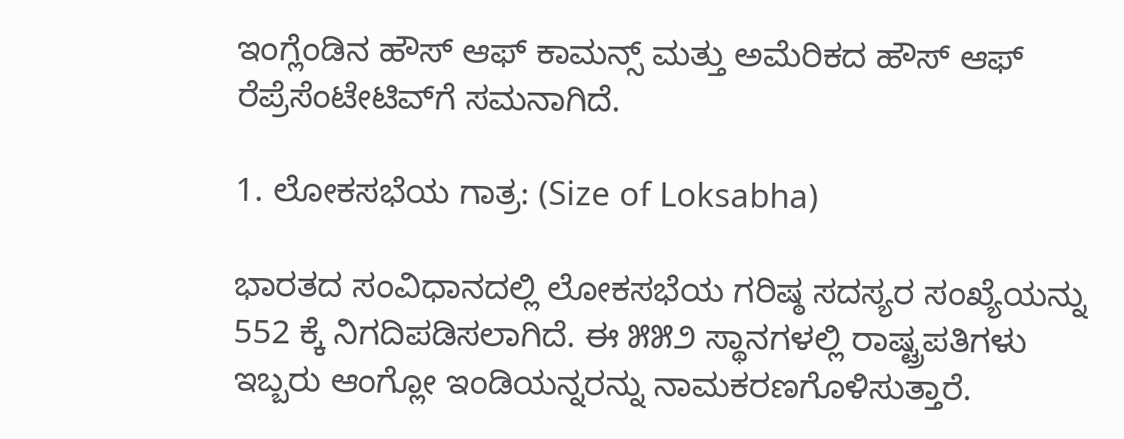ಇಂಗ್ಲೆಂಡಿನ ಹೌಸ್‌ ಆಫ್‌ ಕಾಮನ್ಸ್‌ ಮತ್ತು ಅಮೆರಿಕದ ಹೌಸ್ ಆಫ್ ರೆಪ್ರೆಸೆಂಟೇಟಿವ್‌ಗೆ ಸಮನಾಗಿದೆ.

1. ಲೋಕಸಭೆಯ ಗಾತ್ರ: (Size of Loksabha)

ಭಾರತದ ಸಂವಿಧಾನದಲ್ಲಿ ಲೋಕಸಭೆಯ ಗರಿಷ್ಠ ಸದಸ್ಯರ ಸಂಖ್ಯೆಯನ್ನು 552 ಕ್ಕೆ ನಿಗದಿಪಡಿಸಲಾಗಿದೆ. ಈ ೫೫೨ ಸ್ಥಾನಗಳಲ್ಲಿ ರಾಷ್ಟ್ರಪತಿಗಳು ಇಬ್ಬರು ಆಂಗ್ಲೋ ಇಂಡಿಯನ್ನರನ್ನು ನಾಮಕರಣಗೊಳಿಸುತ್ತಾರೆ.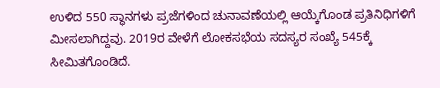ಉಳಿದ 550 ಸ್ಥಾನಗಳು ಪ್ರಜೆಗಳಿಂದ ಚುನಾವಣೆಯಲ್ಲಿ ಆಯ್ಕೆಗೊಂಡ ಪ್ರತಿನಿಧಿಗಳಿಗೆ ಮೀಸಲಾಗಿದ್ದವು. 2019ರ ವೇಳೆಗೆ ಲೋಕಸಭೆಯ ಸದಸ್ಯರ ಸಂಖ್ಯೆ 545ಕ್ಕೆ ಸೀಮಿತಗೊಂಡಿದೆ.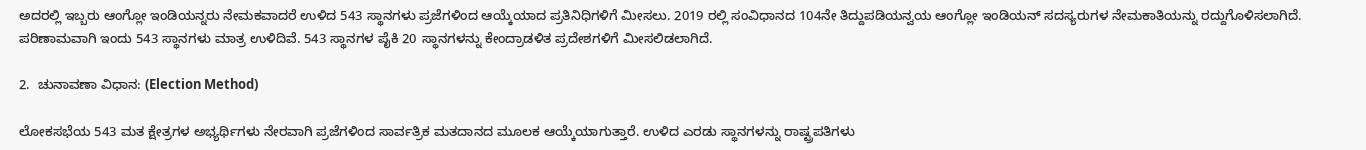ಅದರಲ್ಲಿ ಇಬ್ಬರು ಆಂಗ್ಲೋ ಇಂಡಿಯನ್ನರು ನೇಮಕವಾದರೆ ಉಳಿದ 543 ಸ್ಥಾನಗಳು ಪ್ರಜೆಗಳಿಂದ ಆಯ್ಕೆಯಾದ ಪ್ರತಿನಿಧಿಗಳಿಗೆ ಮೀಸಲು. 2019 ರಲ್ಲಿ ಸಂವಿಧಾನದ 104ನೇ ತಿದ್ದುಪಡಿಯನ್ವಯ ಆಂಗ್ಲೋ ಇಂಡಿಯನ್ ಸದಸ್ಯರುಗಳ ನೇಮಕಾತಿಯನ್ನು ರದ್ದುಗೊಳಿಸಲಾಗಿದೆ. ಪರಿಣಾಮವಾಗಿ ಇಂದು 543 ಸ್ಥಾನಗಳು ಮಾತ್ರ ಉಳಿದಿವೆ. 543 ಸ್ಥಾನಗಳ ಪೈಕಿ 20 ಸ್ಥಾನಗಳನ್ನು ಕೇಂದ್ರಾಡಳಿತ ಪ್ರದೇಶಗಳಿಗೆ ಮೀಸಲಿಡಲಾಗಿದೆ.

2.  ಚುನಾವಣಾ ವಿಧಾನ: (Election Method)

ಲೋಕಸಭೆಯ 543 ಮತ ಕ್ಷೇತ್ರಗಳ ಅಭ್ಯರ್ಥಿಗಳು ನೇರವಾಗಿ ಪ್ರಜೆಗಳಿಂದ ಸಾರ್ವತ್ರಿಕ ಮತದಾನದ ಮೂಲಕ ಆಯ್ಕೆಯಾಗುತ್ತಾರೆ. ಉಳಿದ ಎರಡು ಸ್ಥಾನಗಳನ್ನು ರಾಷ್ಟ್ರಪತಿಗಳು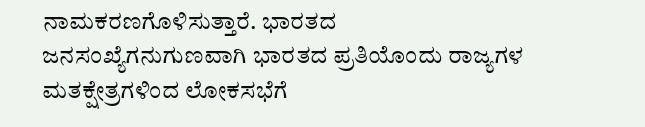ನಾಮಕರಣಗೊಳಿಸುತ್ತಾರೆ. ಭಾರತದ ಜನಸಂಖ್ಯೆಗನುಗುಣವಾಗಿ ಭಾರತದ ಪ್ರತಿಯೊಂದು ರಾಜ್ಯಗಳ ಮತಕ್ಷೇತ್ರಗಳಿಂದ ಲೋಕಸಭೆಗೆ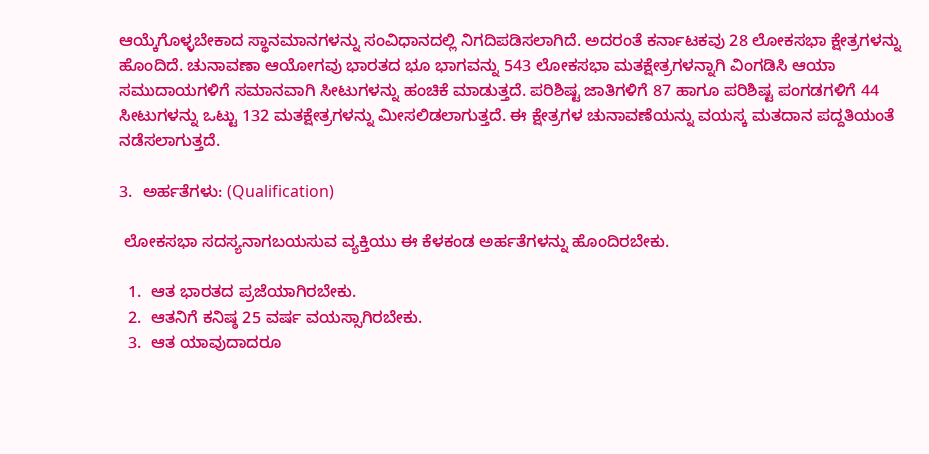ಆಯ್ಕೆಗೊಳ್ಳಬೇಕಾದ ಸ್ಥಾನಮಾನಗಳನ್ನು ಸಂವಿಧಾನದಲ್ಲಿ ನಿಗದಿಪಡಿಸಲಾಗಿದೆ. ಅದರಂತೆ ಕರ್ನಾಟಕವು 28 ಲೋಕಸಭಾ ಕ್ಷೇತ್ರಗಳನ್ನು ಹೊಂದಿದೆ. ಚುನಾವಣಾ ಆಯೋಗವು ಭಾರತದ ಭೂ ಭಾಗವನ್ನು 543 ಲೋಕಸಭಾ ಮತಕ್ಷೇತ್ರಗಳನ್ನಾಗಿ ವಿಂಗಡಿಸಿ ಆಯಾ ಸಮುದಾಯಗಳಿಗೆ ಸಮಾನವಾಗಿ ಸೀಟುಗಳನ್ನು ಹಂಚಿಕೆ ಮಾಡುತ್ತದೆ. ಪರಿಶಿಷ್ಟ ಜಾತಿಗಳಿಗೆ 87 ಹಾಗೂ ಪರಿಶಿಷ್ಟ ಪಂಗಡಗಳಿಗೆ 44 ಸೀಟುಗಳನ್ನು ಒಟ್ಟು 132 ಮತಕ್ಷೇತ್ರಗಳನ್ನು ಮೀಸಲಿಡಲಾಗುತ್ತದೆ. ಈ ಕ್ಷೇತ್ರಗಳ ಚುನಾವಣೆಯನ್ನು ವಯಸ್ಕ ಮತದಾನ ಪದ್ದತಿಯಂತೆ ನಡೆಸಲಾಗುತ್ತದೆ.

3.  ಅರ್ಹತೆಗಳು: (Qualification)

 ಲೋಕಸಭಾ ಸದಸ್ಯನಾಗಬಯಸುವ ವ್ಯಕ್ತಿಯು ಈ ಕೆಳಕಂಡ ಅರ್ಹತೆಗಳನ್ನು ಹೊಂದಿರಬೇಕು.

  1.  ಆತ ಭಾರತದ ಪ್ರಜೆಯಾಗಿರಬೇಕು.
  2.  ಆತನಿಗೆ ಕನಿಷ್ಠ 25 ವರ್ಷ ವಯಸ್ಸಾಗಿರಬೇಕು.
  3.  ಆತ ಯಾವುದಾದರೂ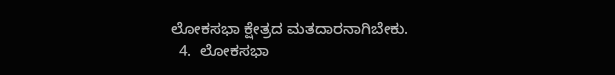ಲೋಕಸಭಾ ಕ್ಷೇತ್ರದ ಮತದಾರನಾಗಿಬೇಕು.
  4.  ಲೋಕಸಭಾ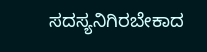ಸದಸ್ಯನಿಗಿರಬೇಕಾದ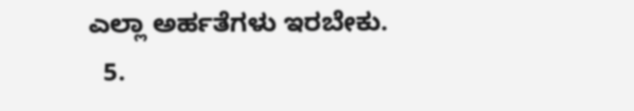ಎಲ್ಲಾ ಅರ್ಹತೆಗಳು ಇರಬೇಕು.
  5.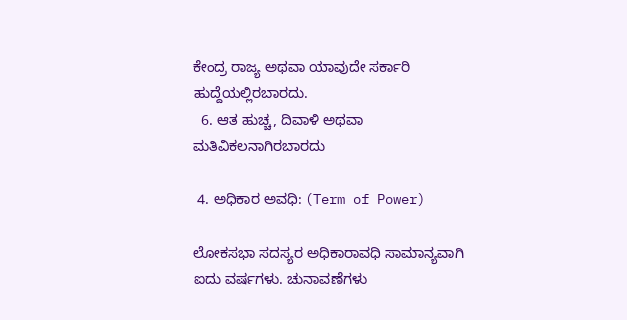ಕೇಂದ್ರ ರಾಜ್ಯ ಅಥವಾ ಯಾವುದೇ ಸರ್ಕಾರಿ ಹುದ್ದೆಯಲ್ಲಿರಬಾರದು.
  6. ಆತ ಹುಚ್ಚ, ದಿವಾಳಿ ಅಥವಾ ಮತಿವಿಕಲನಾಗಿರಬಾರದು

 4. ಅಧಿಕಾರ ಅವಧಿ: (Term of Power)

ಲೋಕಸಭಾ ಸದಸ್ಯರ ಅಧಿಕಾರಾವಧಿ ಸಾಮಾನ್ಯವಾಗಿ ಐದು ವರ್ಷಗಳು. ಚುನಾವಣೆಗಳು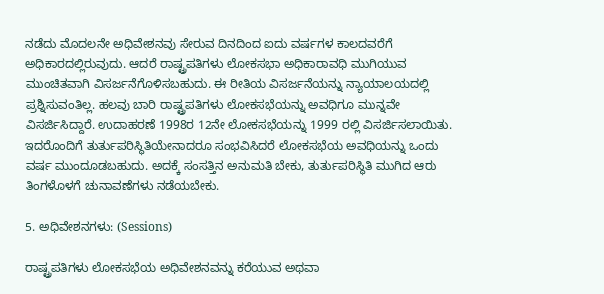ನಡೆದು ಮೊದಲನೇ ಅಧಿವೇಶನವು ಸೇರುವ ದಿನದಿಂದ ಐದು ವರ್ಷಗಳ ಕಾಲದವರೆಗೆ ಅಧಿಕಾರದಲ್ಲಿರುವುದು. ಆದರೆ ರಾಷ್ಟ್ರಪತಿಗಳು ಲೋಕಸಭಾ ಅಧಿಕಾರಾವಧಿ ಮುಗಿಯುವ ಮುಂಚಿತವಾಗಿ ವಿಸರ್ಜನೆಗೊಳಿಸಬಹುದು. ಈ ರೀತಿಯ ವಿಸರ್ಜನೆಯನ್ನು ನ್ಯಾಯಾಲಯದಲ್ಲಿ ಪ್ರಶ್ನಿಸುವಂತಿಲ್ಲ. ಹಲವು ಬಾರಿ ರಾಷ್ಟ್ರಪತಿಗಳು ಲೋಕಸಭೆಯನ್ನು ಅವಧಿಗೂ ಮುನ್ನವೇ ವಿಸರ್ಜಿಸಿದ್ದಾರೆ. ಉದಾಹರಣೆ 1998ರ 12ನೇ ಲೋಕಸಭೆಯನ್ನು 1999 ರಲ್ಲಿ ವಿಸರ್ಜಿಸಲಾಯಿತು. ಇದರೊಂದಿಗೆ ತುರ್ತುಪರಿಸ್ಥಿತಿಯೇನಾದರೂ ಸಂಭವಿಸಿದರೆ ಲೋಕಸಭೆಯ ಅವಧಿಯನ್ನು ಒಂದು ವರ್ಷ ಮುಂದೂಡಬಹುದು. ಅದಕ್ಕೆ ಸಂಸತ್ತಿನ ಅನುಮತಿ ಬೇಕು, ತುರ್ತುಪರಿಸ್ಥಿತಿ ಮುಗಿದ ಆರು ತಿಂಗಳೊಳಗೆ ಚುನಾವಣೆಗಳು ನಡೆಯಬೇಕು.

5. ಅಧಿವೇಶನಗಳು: (Sessions)

ರಾಷ್ಟ್ರಪತಿಗಳು ಲೋಕಸಭೆಯ ಅಧಿವೇಶನವನ್ನು ಕರೆಯುವ ಅಥವಾ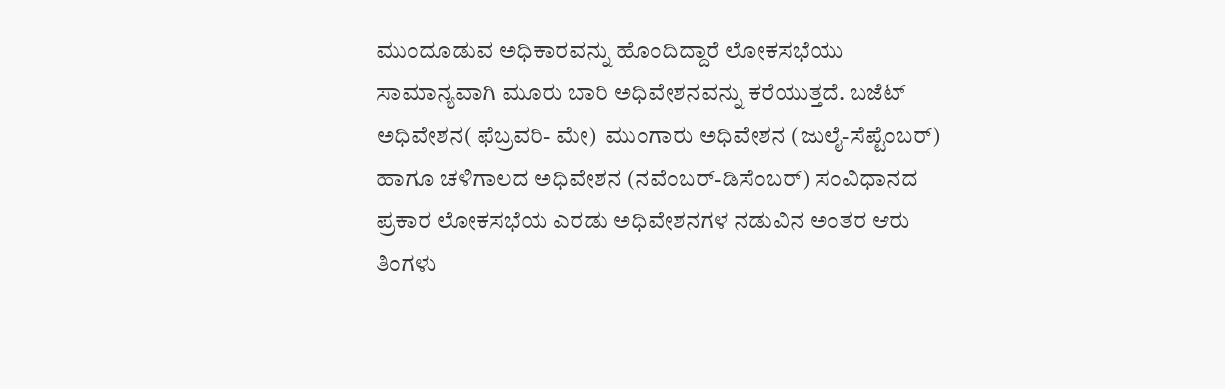ಮುಂದೂಡುವ ಅಧಿಕಾರವನ್ನು ಹೊಂದಿದ್ದಾರೆ ಲೋಕಸಭೆಯು ಸಾಮಾನ್ಯವಾಗಿ ಮೂರು ಬಾರಿ ಅಧಿವೇಶನವನ್ನು ಕರೆಯುತ್ತದೆ. ಬಜೆಟ್ ಅಧಿವೇಶನ( ಫೆಬ್ರವರಿ- ಮೇ)  ಮುಂಗಾರು ಅಧಿವೇಶನ (ಜುಲೈ-ಸೆಪ್ಟೆಂಬರ್) ಹಾಗೂ ಚಳಿಗಾಲದ ಅಧಿವೇಶನ (ನವೆಂಬರ್-ಡಿಸೆಂಬರ್) ಸಂವಿಧಾನದ ಪ್ರಕಾರ ಲೋಕಸಭೆಯ ಎರಡು ಅಧಿವೇಶನಗಳ ನಡುವಿನ ಅಂತರ ಆರು ತಿಂಗಳು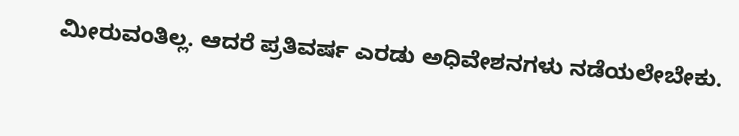ಮೀರುವಂತಿಲ್ಲ. ಆದರೆ ಪ್ರತಿವರ್ಷ ಎರಡು ಅಧಿವೇಶನಗಳು ನಡೆಯಲೇಬೇಕು.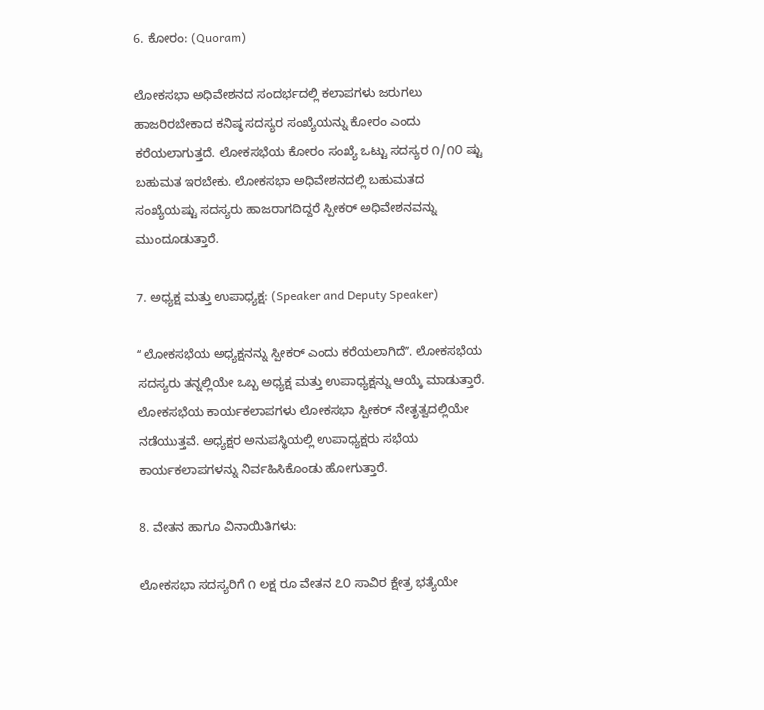6. ಕೋರಂ: (Quoram)

ಲೋಕಸಭಾ ಅಧಿವೇಶನದ ಸಂದರ್ಭದಲ್ಲಿ ಕಲಾಪಗಳು ಜರುಗಲು ಹಾಜರಿರಬೇಕಾದ ಕನಿಷ್ಠ ಸದಸ್ಯರ ಸಂಖ್ಯೆಯನ್ನು ಕೋರಂ ಎಂದು ಕರೆಯಲಾಗುತ್ತದೆ. ಲೋಕಸಭೆಯ ಕೋರಂ ಸಂಖ್ಯೆ ಒಟ್ಟು ಸದಸ್ಯರ ೧/೧೦ ಷ್ಟು ಬಹುಮತ ಇರಬೇಕು. ಲೋಕಸಭಾ ಅಧಿವೇಶನದಲ್ಲಿ ಬಹುಮತದ ಸಂಖ್ಯೆಯಷ್ಟು ಸದಸ್ಯರು ಹಾಜರಾಗದಿದ್ದರೆ ಸ್ಪೀಕರ್ ಅಧಿವೇಶನವನ್ನು ಮುಂದೂಡುತ್ತಾರೆ.

7. ಅಧ್ಯಕ್ಷ ಮತ್ತು ಉಪಾಧ್ಯಕ್ಷ: (Speaker and Deputy Speaker)

ʻʻ ಲೋಕಸಭೆಯ ಅಧ್ಯಕ್ಷನನ್ನು ಸ್ಪೀಕರ್ ಎಂದು ಕರೆಯಲಾಗಿದೆʼʼ. ಲೋಕಸಭೆಯ ಸದಸ್ಯರು ತನ್ನಲ್ಲಿಯೇ ಒಬ್ಬ ಅಧ್ಯಕ್ಷ ಮತ್ತು ಉಪಾಧ್ಯಕ್ಷನ್ನು ಆಯ್ಕೆ ಮಾಡುತ್ತಾರೆ. ಲೋಕಸಭೆಯ ಕಾರ್ಯಕಲಾಪಗಳು ಲೋಕಸಭಾ ಸ್ಪೀಕರ್ ನೇತೃತ್ವದಲ್ಲಿಯೇ ನಡೆಯುತ್ತವೆ. ಅಧ್ಯಕ್ಷರ ಅನುಪಸ್ಥಿಯಲ್ಲಿ ಉಪಾಧ್ಯಕ್ಷರು ಸಭೆಯ ಕಾರ್ಯಕಲಾಪಗಳನ್ನು ನಿರ್ವಹಿಸಿಕೊಂಡು ಹೋಗುತ್ತಾರೆ.

8. ವೇತನ ಹಾಗೂ ವಿನಾಯಿತಿಗಳು:

ಲೋಕಸಭಾ ಸದಸ್ಯರಿಗೆ ೧ ಲಕ್ಷ ರೂ ವೇತನ ೭೦ ಸಾವಿರ ಕ್ಷೇತ್ರ ಭತ್ಯೆಯೇ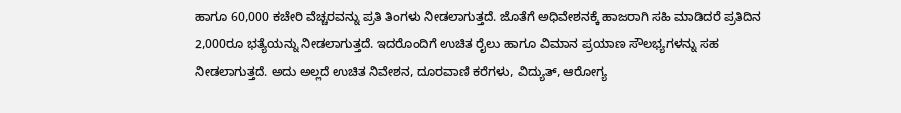ಹಾಗೂ 60,000 ಕಚೇರಿ ವೆಚ್ಚರವನ್ನು ಪ್ರತಿ ತಿಂಗಳು ನೀಡಲಾಗುತ್ತದೆ. ಜೊತೆಗೆ ಅಧಿವೇಶನಕ್ಕೆ ಹಾಜರಾಗಿ ಸಹಿ ಮಾಡಿದರೆ ಪ್ರತಿದಿನ 2,000ರೂ ಭತ್ಯೆಯನ್ನು ನೀಡಲಾಗುತ್ತದೆ. ಇದರೊಂದಿಗೆ ಉಚಿತ ರೈಲು ಹಾಗೂ ವಿಮಾನ ಪ್ರಯಾಣ ಸೌಲಭ್ಯಗಳನ್ನು ಸಹ ನೀಡಲಾಗುತ್ತದೆ. ಅದು ಅಲ್ಲದೆ ಉಚಿತ ನಿವೇಶನ, ದೂರವಾಣಿ ಕರೆಗಳು, ವಿದ್ಯುತ್, ಆರೋಗ್ಯ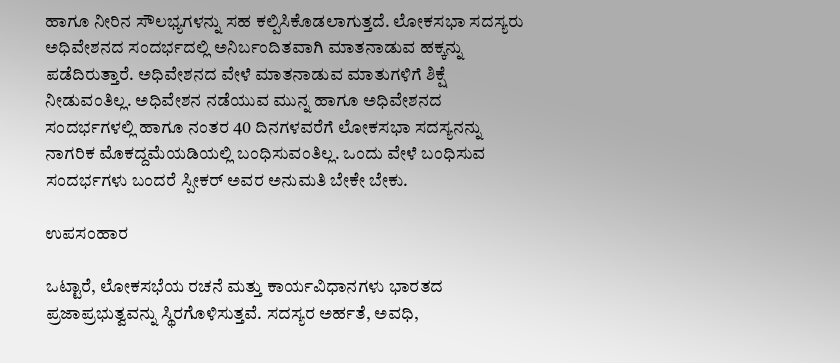ಹಾಗೂ ನೀರಿನ ಸೌಲಭ್ಯಗಳನ್ನು ಸಹ ಕಲ್ಪಿಸಿಕೊಡಲಾಗುತ್ತದೆ. ಲೋಕಸಭಾ ಸದಸ್ಯರು ಅಧಿವೇಶನದ ಸಂದರ್ಭದಲ್ಲಿ ಅನಿರ್ಬಂದಿತವಾಗಿ ಮಾತನಾಡುವ ಹಕ್ಕನ್ನು ಪಡೆದಿರುತ್ತಾರೆ. ಅಧಿವೇಶನದ ವೇಳೆ ಮಾತನಾಡುವ ಮಾತುಗಳಿಗೆ ಶಿಕ್ಷೆ ನೀಡುವಂತಿಲ್ಲ. ಅಧಿವೇಶನ ನಡೆಯುವ ಮುನ್ನ ಹಾಗೂ ಅಧಿವೇಶನದ ಸಂದರ್ಭಗಳಲ್ಲಿ ಹಾಗೂ ನಂತರ 40 ದಿನಗಳವರೆಗೆ ಲೋಕಸಭಾ ಸದಸ್ಯನನ್ನು ನಾಗರಿಕ ಮೊಕದ್ದಮೆಯಡಿಯಲ್ಲಿ ಬಂಧಿಸುವಂತಿಲ್ಲ. ಒಂದು ವೇಳೆ ಬಂಧಿಸುವ ಸಂದರ್ಭಗಳು ಬಂದರೆ ಸ್ಪೀಕರ್ ಅವರ ಅನುಮತಿ ಬೇಕೇ ಬೇಕು.

ಉಪಸಂಹಾರ

ಒಟ್ಟಾರೆ, ಲೋಕಸಭೆಯ ರಚನೆ ಮತ್ತು ಕಾರ್ಯವಿಧಾನಗಳು ಭಾರತದ ಪ್ರಜಾಪ್ರಭುತ್ವವನ್ನು ಸ್ಥಿರಗೊಳಿಸುತ್ತವೆ. ಸದಸ್ಯರ ಅರ್ಹತೆ, ಅವಧಿ,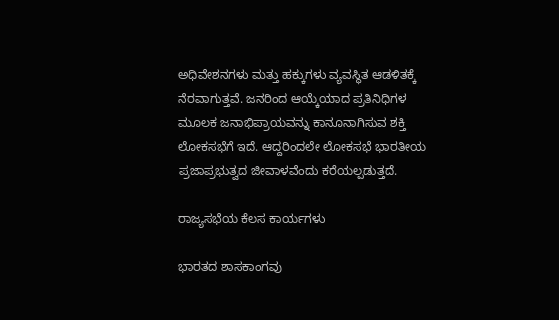ಅಧಿವೇಶನಗಳು ಮತ್ತು ಹಕ್ಕುಗಳು ವ್ಯವಸ್ಥಿತ ಆಡಳಿತಕ್ಕೆ ನೆರವಾಗುತ್ತವೆ. ಜನರಿಂದ ಆಯ್ಕೆಯಾದ ಪ್ರತಿನಿಧಿಗಳ ಮೂಲಕ ಜನಾಭಿಪ್ರಾಯವನ್ನು ಕಾನೂನಾಗಿಸುವ ಶಕ್ತಿ ಲೋಕಸಭೆಗೆ ಇದೆ. ಆದ್ದರಿಂದಲೇ ಲೋಕಸಭೆ ಭಾರತೀಯ ಪ್ರಜಾಪ್ರಭುತ್ವದ ಜೀವಾಳವೆಂದು ಕರೆಯಲ್ಪಡುತ್ತದೆ.

ರಾಜ್ಯಸಭೆಯ ಕೆಲಸ ಕಾರ್ಯಗಳು

ಭಾರತದ ಶಾಸಕಾಂಗವು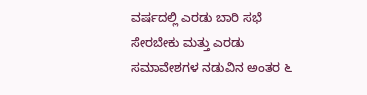ವರ್ಷದಲ್ಲಿ ಎರಡು ಬಾರಿ ಸಭೆ ಸೇರಬೇಕು ಮತ್ತು ಎರಡು ಸಮಾವೇಶಗಳ ನಡುವಿನ ಅಂತರ ೬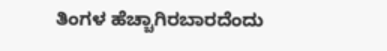ತಿಂಗಳ ಹೆಚ್ಚಾಗಿರಬಾರದೆಂದು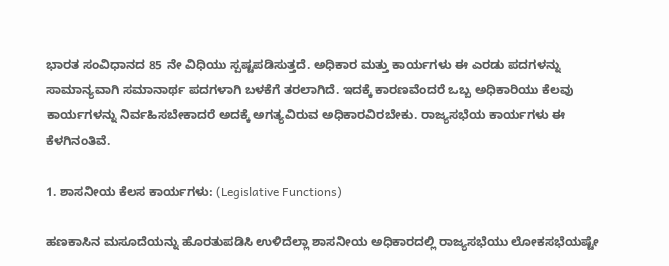ಭಾರತ ಸಂವಿಧಾನದ 85 ನೇ ವಿಧಿಯು ಸ್ಪಷ್ಟಪಡಿಸುತ್ತದೆ. ಅಧಿಕಾರ ಮತ್ತು ಕಾರ್ಯಗಳು ಈ ಎರಡು ಪದಗಳನ್ನು ಸಾಮಾನ್ಯವಾಗಿ ಸಮಾನಾರ್ಥ ಪದಗಳಾಗಿ ಬಳಕೆಗೆ ತರಲಾಗಿದೆ. ಇದಕ್ಕೆ ಕಾರಣವೆಂದರೆ ಒಬ್ಬ ಅಧಿಕಾರಿಯು ಕೆಲವು ಕಾರ್ಯಗಳನ್ನು ನಿರ್ವಹಿಸಬೇಕಾದರೆ ಅದಕ್ಕೆ ಅಗತ್ಯವಿರುವ ಅಧಿಕಾರವಿರಬೇಕು. ರಾಜ್ಯಸಭೆಯ ಕಾರ್ಯಗಳು ಈ ಕೆಳಗಿನಂತಿವೆ.

1. ಶಾಸನೀಯ ಕೆಲಸ ಕಾರ್ಯಗಳು: (Legislative Functions)

ಹಣಕಾಸಿನ ಮಸೂದೆಯನ್ನು ಹೊರತುಪಡಿಸಿ ಉಳಿದೆಲ್ಲಾ ಶಾಸನೀಯ ಅಧಿಕಾರದಲ್ಲಿ ರಾಜ್ಯಸಭೆಯು ಲೋಕಸಭೆಯಷ್ಟೇ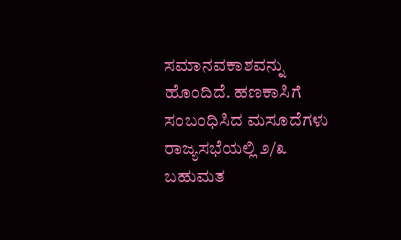ಸಮಾನವಕಾಶವನ್ನು ಹೊಂದಿದೆ. ಹಣಕಾಸಿಗೆ ಸಂಬಂಧಿಸಿದ ಮಸೂದೆಗಳು ರಾಜ್ಯಸಭೆಯಲ್ಲಿ ೨/೩  ಬಹುಮತ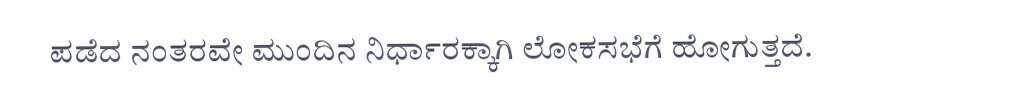ಪಡೆದ ನಂತರವೇ ಮುಂದಿನ ನಿರ್ಧಾರಕ್ಕಾಗಿ ಲೋಕಸಭೆಗೆ ಹೋಗುತ್ತದೆ.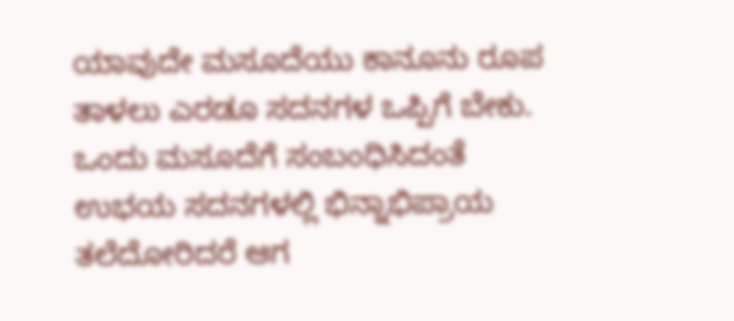ಯಾವುದೇ ಮಸೂದೆಯು ಕಾನೂನು ರೂಪ ತಾಳಲು ಎರಡೂ ಸದನಗಳ ಒಪ್ಪಿಗೆ ಬೇಕು. ಒಂದು ಮಸೂದೆಗೆ ಸಂಬಂಧಿಸಿದಂತೆ ಉಭಯ ಸದನಗಳಲ್ಲಿ ಭಿನ್ನಾಭಿಪ್ರಾಯ ತಲೆದೋರಿದರೆ ಆಗ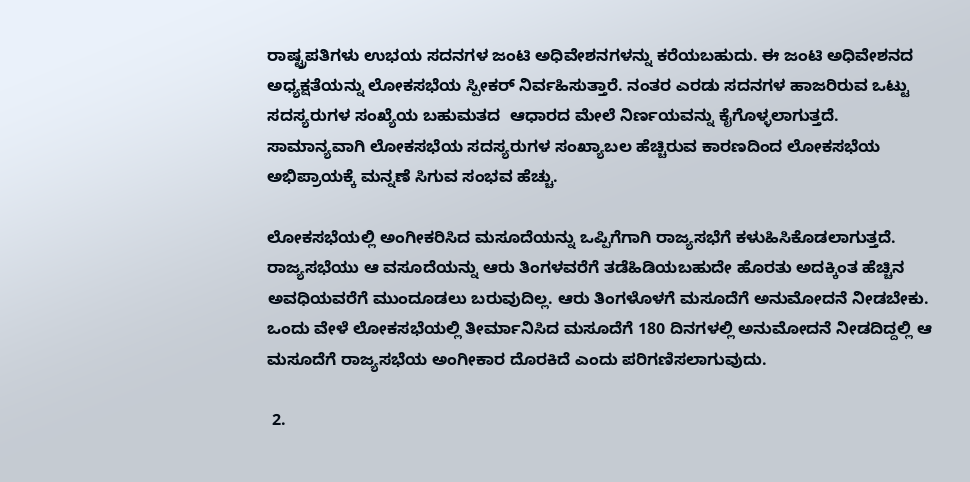ರಾಷ್ಟ್ರಪತಿಗಳು ಉಭಯ ಸದನಗಳ ಜಂಟಿ ಅಧಿವೇಶನಗಳನ್ನು ಕರೆಯಬಹುದು. ಈ ಜಂಟಿ ಅಧಿವೇಶನದ ಅಧ್ಯಕ್ಷತೆಯನ್ನು ಲೋಕಸಭೆಯ ಸ್ಪೀಕರ್ ನಿರ್ವಹಿಸುತ್ತಾರೆ. ನಂತರ ಎರಡು ಸದನಗಳ ಹಾಜರಿರುವ ಒಟ್ಟು ಸದಸ್ಯರುಗಳ ಸಂಖ್ಯೆಯ ಬಹುಮತದ  ಆಧಾರದ ಮೇಲೆ ನಿರ್ಣಯವನ್ನು ಕೈಗೊಳ್ಳಲಾಗುತ್ತದೆ. ಸಾಮಾನ್ಯವಾಗಿ ಲೋಕಸಭೆಯ ಸದಸ್ಯರುಗಳ ಸಂಖ್ಯಾಬಲ ಹೆಚ್ಚಿರುವ ಕಾರಣದಿಂದ ಲೋಕಸಭೆಯ ಅಭಿಪ್ರಾಯಕ್ಕೆ ಮನ್ನಣೆ ಸಿಗುವ ಸಂಭವ ಹೆಚ್ಚು.

ಲೋಕಸಭೆಯಲ್ಲಿ ಅಂಗೀಕರಿಸಿದ ಮಸೂದೆಯನ್ನು ಒಪ್ಪಿಗೆಗಾಗಿ ರಾಜ್ಯಸಭೆಗೆ ಕಳುಹಿಸಿಕೊಡಲಾಗುತ್ತದೆ. ರಾಜ್ಯಸಭೆಯು ಆ ವಸೂದೆಯನ್ನು ಆರು ತಿಂಗಳವರೆಗೆ ತಡೆಹಿಡಿಯಬಹುದೇ ಹೊರತು ಅದಕ್ಕಿಂತ ಹೆಚ್ಚಿನ ಅವಧಿಯವರೆಗೆ ಮುಂದೂಡಲು ಬರುವುದಿಲ್ಲ. ಆರು ತಿಂಗಳೊಳಗೆ ಮಸೂದೆಗೆ ಅನುಮೋದನೆ ನೀಡಬೇಕು. ಒಂದು ವೇಳೆ ಲೋಕಸಭೆಯಲ್ಲಿ ತೀರ್ಮಾನಿಸಿದ ಮಸೂದೆಗೆ 180 ದಿನಗಳಲ್ಲಿ ಅನುಮೋದನೆ ನೀಡದಿದ್ದಲ್ಲಿ ಆ ಮಸೂದೆಗೆ ರಾಜ್ಯಸಭೆಯ ಅಂಗೀಕಾರ ದೊರಕಿದೆ ಎಂದು ಪರಿಗಣಿಸಲಾಗುವುದು.

 2.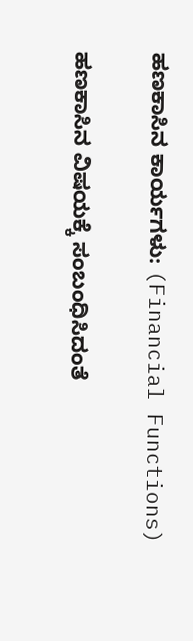ಹಣಕಾಸಿನ ಕಾರ್ಯಗಳು: (Financial Functions)

ಹಣಕಾಸಿನ ವಿಷಯಕ್ಕೆ ಸಂಬಂಧಿಸಿದಂತೆ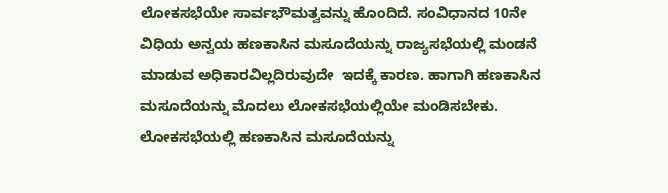ಲೋಕಸಭೆಯೇ ಸಾರ್ವಭೌಮತ್ವವನ್ನು ಹೊಂದಿದೆ. ಸಂವಿಧಾನದ 10ನೇ ವಿಧಿಯ ಅನ್ವಯ ಹಣಕಾಸಿನ ಮಸೂದೆಯನ್ನು ರಾಜ್ಯಸಭೆಯಲ್ಲಿ ಮಂಡನೆ ಮಾಡುವ ಅಧಿಕಾರವಿಲ್ಲದಿರುವುದೇ  ಇದಕ್ಕೆ ಕಾರಣ. ಹಾಗಾಗಿ ಹಣಕಾಸಿನ ಮಸೂದೆಯನ್ನು ಮೊದಲು ಲೋಕಸಭೆಯಲ್ಲಿಯೇ ಮಂಡಿಸಬೇಕು. ಲೋಕಸಭೆಯಲ್ಲಿ ಹಣಕಾಸಿನ ಮಸೂದೆಯನ್ನು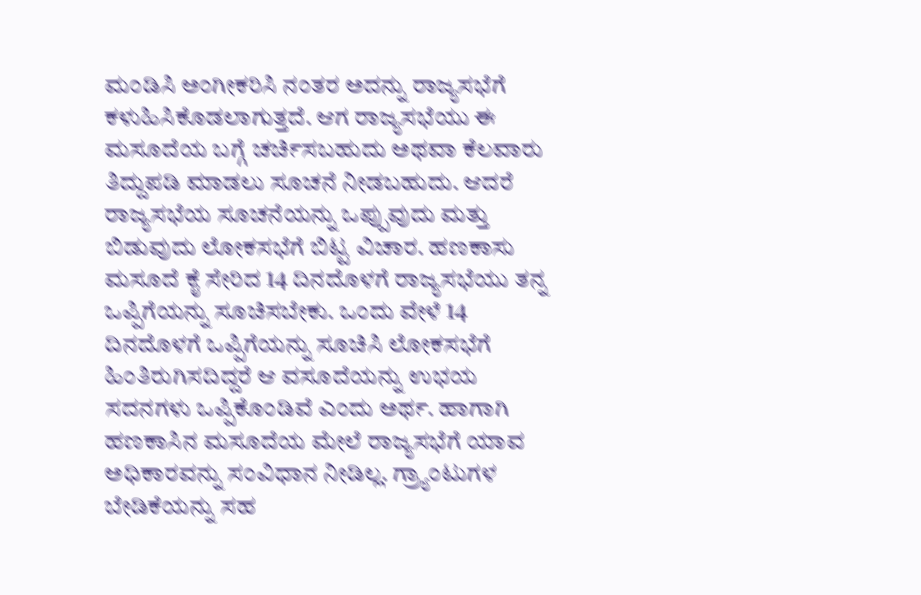ಮಂಡಿಸಿ ಅಂಗೀಕರಿಸಿ ನಂತರ ಅದನ್ನು ರಾಜ್ಯಸಭೆಗೆ ಕಳುಹಿಸಿಕೊಡಲಾಗುತ್ತದೆ. ಆಗ ರಾಜ್ಯಸಭೆಯು ಈ ಮಸೂದೆಯ ಬಗ್ಗೆ ಚರ್ಚಿಸಬಹುದು ಅಥವಾ ಕೆಲವಾರು ತಿದ್ದುಪಡಿ ಮಾಡಲು ಸೂಚನೆ ನೀಡಬಹುದು. ಆದರೆ ರಾಜ್ಯಸಭೆಯ ಸೂಚನೆಯನ್ನು ಒಪ್ಪುವುದು ಮತ್ತು ಬಿಡುವುದು ಲೋಕಸಭೆಗೆ ಬಿಟ್ಟ ವಿಚಾರ. ಹಣಕಾಸು ಮಸೂದೆ ಕೈ ಸೇರಿದ 14 ದಿನದೊಳಗೆ ರಾಜ್ಯಸಭೆಯು ತನ್ನ ಒಪ್ಪಿಗೆಯನ್ನು ಸೂಚಿಸಬೇಕು. ಒಂದು ವೇಳೆ 14 ದಿನದೊಳಗೆ ಒಪ್ಪಿಗೆಯನ್ನು ಸೂಚಿಸಿ ಲೋಕಸಭೆಗೆ ಹಿಂತಿರುಗಿಸದಿದ್ದರೆ ಆ ವಸೂದೆಯನ್ನು ಉಭಯ ಸದನಗಳು ಒಪ್ಪಿಕೊಂಡಿವೆ ಎಂದು ಅರ್ಥ. ಹಾಗಾಗಿ ಹಣಕಾಸಿನ ಮಸೂದೆಯ ಮೇಲೆ ರಾಜ್ಯಸಭೆಗೆ ಯಾವ ಅಧಿಕಾರವನ್ನು ಸಂವಿಧಾನ ನೀಡಿಲ್ಲ. ಗ್ರ್ಯಾಂಟುಗಳ ಬೇಡಿಕೆಯನ್ನು ಸಹ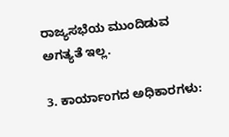ರಾಜ್ಯಸಭೆಯ ಮುಂದಿಡುವ ಅಗತ್ಯತೆ ಇಲ್ಲ.

3. ಕಾರ್ಯಾಂಗದ ಅಧಿಕಾರಗಳು: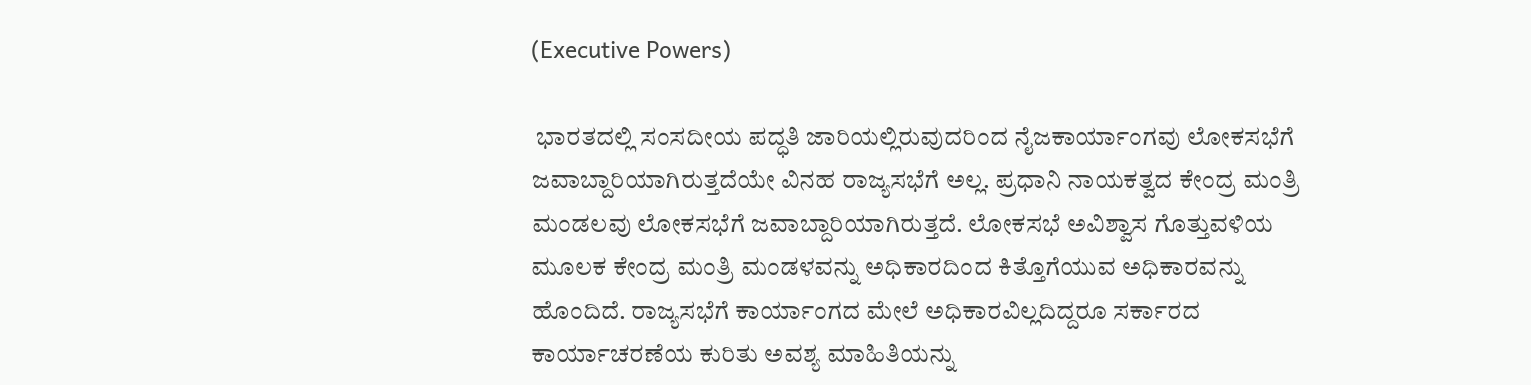(Executive Powers)

 ಭಾರತದಲ್ಲಿ ಸಂಸದೀಯ ಪದ್ಧತಿ ಜಾರಿಯಲ್ಲಿರುವುದರಿಂದ ನೈಜಕಾರ್ಯಾಂಗವು ಲೋಕಸಭೆಗೆ ಜವಾಬ್ದಾರಿಯಾಗಿರುತ್ತದೆಯೇ ವಿನಹ ರಾಜ್ಯಸಭೆಗೆ ಅಲ್ಲ. ಪ್ರಧಾನಿ ನಾಯಕತ್ವದ ಕೇಂದ್ರ ಮಂತ್ರಿ ಮಂಡಲವು ಲೋಕಸಭೆಗೆ ಜವಾಬ್ದಾರಿಯಾಗಿರುತ್ತದೆ. ಲೋಕಸಭೆ ಅವಿಶ್ವಾಸ ಗೊತ್ತುವಳಿಯ ಮೂಲಕ ಕೇಂದ್ರ ಮಂತ್ರಿ ಮಂಡಳವನ್ನು ಅಧಿಕಾರದಿಂದ ಕಿತ್ತೊಗೆಯುವ ಅಧಿಕಾರವನ್ನು ಹೊಂದಿದೆ. ರಾಜ್ಯಸಭೆಗೆ ಕಾರ್ಯಾಂಗದ ಮೇಲೆ ಅಧಿಕಾರವಿಲ್ಲದಿದ್ದರೂ ಸರ್ಕಾರದ ಕಾರ್ಯಾಚರಣೆಯ ಕುರಿತು ಅವಶ್ಯ ಮಾಹಿತಿಯನ್ನು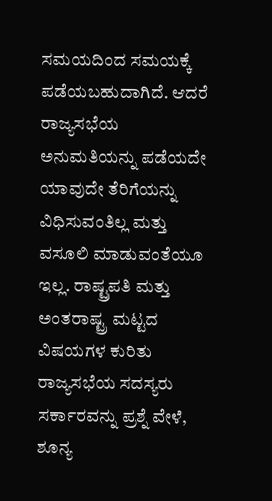ಸಮಯದಿಂದ ಸಮಯಕ್ಕೆ ಪಡೆಯಬಹುದಾಗಿದೆ. ಆದರೆ ರಾಜ್ಯಸಭೆಯ ಅನುಮತಿಯನ್ನು ಪಡೆಯದೇ ಯಾವುದೇ ತೆರಿಗೆಯನ್ನು ವಿಧಿಸುವಂತಿಲ್ಲ ಮತ್ತು ವಸೂಲಿ ಮಾಡುವಂತೆಯೂ ಇಲ್ಲ. ರಾಷ್ಟ್ರಪತಿ ಮತ್ತು ಅಂತರಾಷ್ಟ್ರ ಮಟ್ಟದ ವಿಷಯಗಳ ಕುರಿತು ರಾಜ್ಯಸಭೆಯ ಸದಸ್ಯರು ಸರ್ಕಾರವನ್ನು ಪ್ರಶ್ನೆ ವೇಳೆ, ಶೂನ್ಯ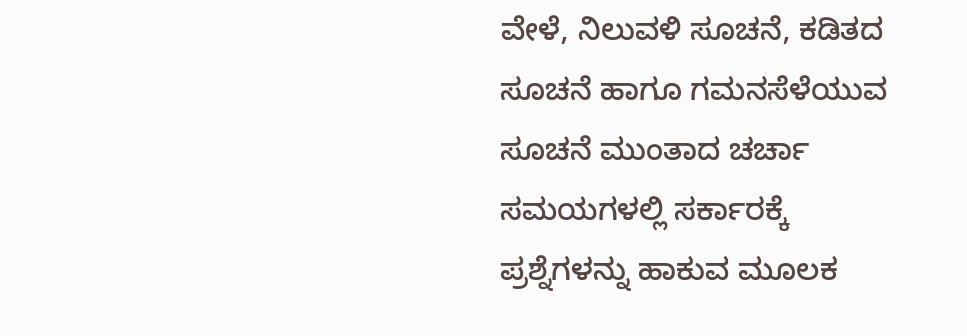ವೇಳೆ, ನಿಲುವಳಿ ಸೂಚನೆ, ಕಡಿತದ ಸೂಚನೆ ಹಾಗೂ ಗಮನಸೆಳೆಯುವ ಸೂಚನೆ ಮುಂತಾದ ಚರ್ಚಾ ಸಮಯಗಳಲ್ಲಿ ಸರ್ಕಾರಕ್ಕೆ ಪ್ರಶ್ನೆಗಳನ್ನು ಹಾಕುವ ಮೂಲಕ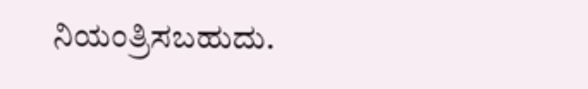ನಿಯಂತ್ರಿಸಬಹುದು.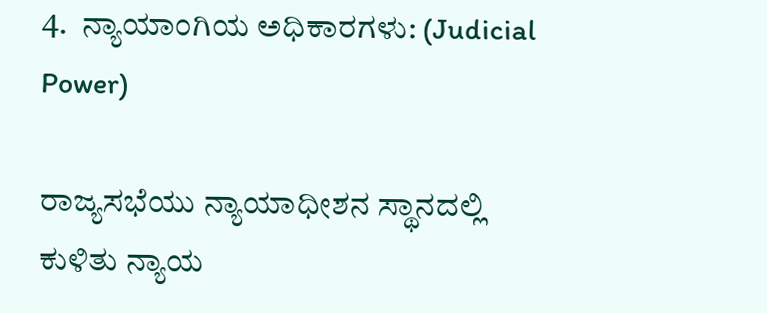4.  ನ್ಯಾಯಾಂಗಿಯ ಅಧಿಕಾರಗಳು: (Judicial Power)

ರಾಜ್ಯಸಭೆಯು ನ್ಯಾಯಾಧೀಶನ ಸ್ಥಾನದಲ್ಲಿ ಕುಳಿತು ನ್ಯಾಯ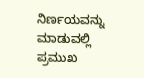ನಿರ್ಣಯವನ್ನು ಮಾಡುವಲ್ಲಿ ಪ್ರಮುಖ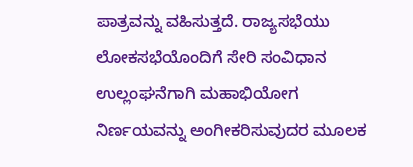ಪಾತ್ರವನ್ನು ವಹಿಸುತ್ತದೆ. ರಾಜ್ಯಸಭೆಯು ಲೋಕಸಭೆಯೊಂದಿಗೆ ಸೇರಿ ಸಂವಿಧಾನ ಉಲ್ಲಂಘನೆಗಾಗಿ ಮಹಾಭಿಯೋಗ ನಿರ್ಣಯವನ್ನು ಅಂಗೀಕರಿಸುವುದರ ಮೂಲಕ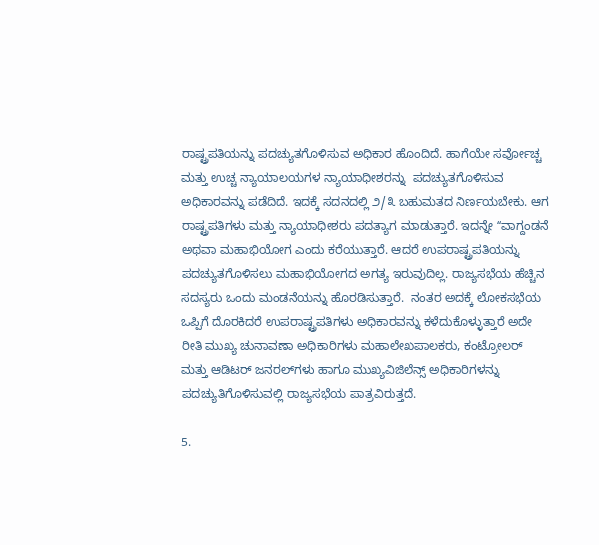ರಾಷ್ಟ್ರಪತಿಯನ್ನು ಪದಚ್ಯುತಗೊಳಿಸುವ ಅಧಿಕಾರ ಹೊಂದಿದೆ. ಹಾಗೆಯೇ ಸರ್ವೋಚ್ಚ ಮತ್ತು ಉಚ್ಚ ನ್ಯಾಯಾಲಯಗಳ ನ್ಯಾಯಾಧೀಶರನ್ನು  ಪದಚ್ಯುತಗೊಳಿಸುವ ಅಧಿಕಾರವನ್ನು ಪಡೆದಿದೆ. ಇದಕ್ಕೆ ಸದನದಲ್ಲಿ ೨/೩ ಬಹುಮತದ ನಿರ್ಣಯಬೇಕು. ಆಗ ರಾಷ್ಟ್ರಪತಿಗಳು ಮತ್ತು ನ್ಯಾಯಾಧೀಶರು ಪದತ್ಯಾಗ ಮಾಡುತ್ತಾರೆ. ಇದನ್ನೇ ʻʻವಾಗ್ದಂಡನೆ  ಅಥವಾ ಮಹಾಭಿಯೋಗ ಎಂದು ಕರೆಯುತ್ತಾರೆ. ಆದರೆ ಉಪರಾಷ್ಟ್ರಪತಿಯನ್ನು ಪದಚ್ಯುತಗೊಳಿಸಲು ಮಹಾಭಿಯೋಗದ ಅಗತ್ಯ ಇರುವುದಿಲ್ಲ. ರಾಜ್ಯಸಭೆಯ ಹೆಚ್ಚಿನ ಸದಸ್ಯರು ಒಂದು ಮಂಡನೆಯನ್ನು ಹೊರಡಿಸುತ್ತಾರೆ.  ನಂತರ ಅದಕ್ಕೆ ಲೋಕಸಭೆಯ ಒಪ್ಪಿಗೆ ದೊರಕಿದರೆ ಉಪರಾಷ್ಟ್ರಪತಿಗಳು ಅಧಿಕಾರವನ್ನು ಕಳೆದುಕೊಳ್ಳುತ್ತಾರೆ ಅದೇ ರೀತಿ ಮುಖ್ಯ ಚುನಾವಣಾ ಅಧಿಕಾರಿಗಳು ಮಹಾಲೇಖಪಾಲಕರು, ಕಂಟ್ರೋಲರ್ ಮತ್ತು ಆಡಿಟರ್ ಜನರಲ್‌ಗಳು ಹಾಗೂ ಮುಖ್ಯವಿಜಿಲೆನ್ಸ್ ಅಧಿಕಾರಿಗಳನ್ನು ಪದಚ್ಯುತಿಗೊಳಿಸುವಲ್ಲಿ ರಾಜ್ಯಸಭೆಯ ಪಾತ್ರವಿರುತ್ತದೆ.

5.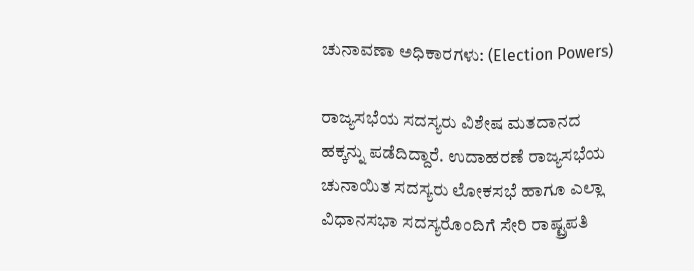ಚುನಾವಣಾ ಅಧಿಕಾರಗಳು: (Election Powers)

ರಾಜ್ಯಸಭೆಯ ಸದಸ್ಯರು ವಿಶೇಷ ಮತದಾನದ ಹಕ್ಕನ್ನು ಪಡೆದಿದ್ದಾರೆ. ಉದಾಹರಣೆ ರಾಜ್ಯಸಭೆಯ ಚುನಾಯಿತ ಸದಸ್ಯರು ಲೋಕಸಭೆ ಹಾಗೂ ಎಲ್ಲಾ ವಿಧಾನಸಭಾ ಸದಸ್ಯರೊಂದಿಗೆ ಸೇರಿ ರಾಷ್ಟ್ರಪತಿ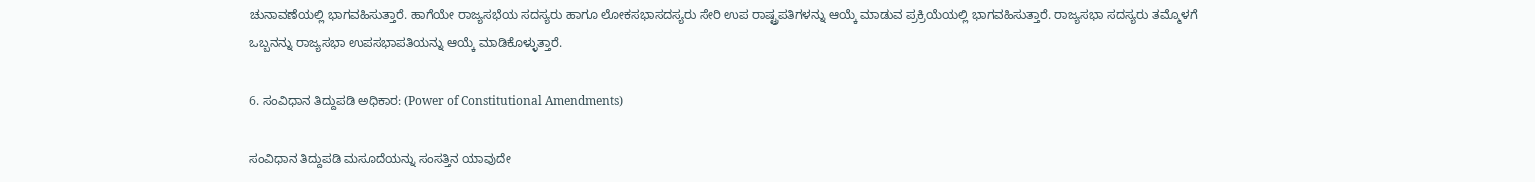ಚುನಾವಣೆಯಲ್ಲಿ ಭಾಗವಹಿಸುತ್ತಾರೆ. ಹಾಗೆಯೇ ರಾಜ್ಯಸಭೆಯ ಸದಸ್ಯರು ಹಾಗೂ ಲೋಕಸಭಾಸದಸ್ಯರು ಸೇರಿ ಉಪ ರಾಷ್ಟ್ರಪತಿಗಳನ್ನು ಆಯ್ಕೆ ಮಾಡುವ ಪ್ರಕ್ರಿಯೆಯಲ್ಲಿ ಭಾಗವಹಿಸುತ್ತಾರೆ. ರಾಜ್ಯಸಭಾ ಸದಸ್ಯರು ತಮ್ಮೊಳಗೆ ಒಬ್ಬನನ್ನು ರಾಜ್ಯಸಭಾ ಉಪಸಭಾಪತಿಯನ್ನು ಆಯ್ಕೆ ಮಾಡಿಕೊಳ್ಳುತ್ತಾರೆ.

6. ಸಂವಿಧಾನ ತಿದ್ದುಪಡಿ ಅಧಿಕಾರ: (Power of Constitutional Amendments)

ಸಂವಿಧಾನ ತಿದ್ದುಪಡಿ ಮಸೂದೆಯನ್ನು ಸಂಸತ್ತಿನ ಯಾವುದೇ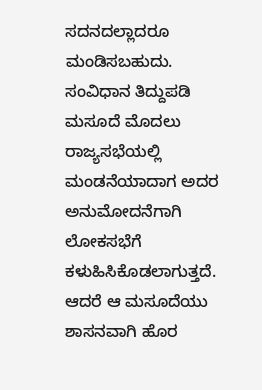ಸದನದಲ್ಲಾದರೂ ಮಂಡಿಸಬಹುದು. ಸಂವಿಧಾನ ತಿದ್ದುಪಡಿ ಮಸೂದೆ ಮೊದಲು ರಾಜ್ಯಸಭೆಯಲ್ಲಿ ಮಂಡನೆಯಾದಾಗ ಅದರ ಅನುಮೋದನೆಗಾಗಿ ಲೋಕಸಭೆಗೆ ಕಳುಹಿಸಿಕೊಡಲಾಗುತ್ತದೆ. ಆದರೆ ಆ ಮಸೂದೆಯು ಶಾಸನವಾಗಿ ಹೊರ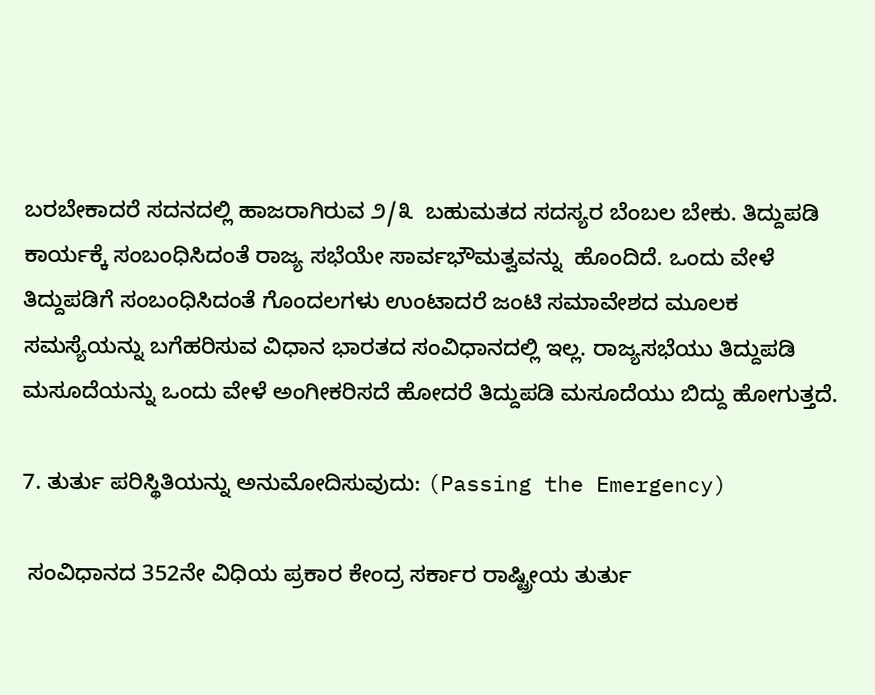ಬರಬೇಕಾದರೆ ಸದನದಲ್ಲಿ ಹಾಜರಾಗಿರುವ ೨/೩  ಬಹುಮತದ ಸದಸ್ಯರ ಬೆಂಬಲ ಬೇಕು. ತಿದ್ದುಪಡಿ ಕಾರ್ಯಕ್ಕೆ ಸಂಬಂಧಿಸಿದಂತೆ ರಾಜ್ಯ ಸಭೆಯೇ ಸಾರ್ವಭೌಮತ್ವವನ್ನು  ಹೊಂದಿದೆ. ಒಂದು ವೇಳೆ ತಿದ್ದುಪಡಿಗೆ ಸಂಬಂಧಿಸಿದಂತೆ ಗೊಂದಲಗಳು ಉಂಟಾದರೆ ಜಂಟಿ ಸಮಾವೇಶದ ಮೂಲಕ ಸಮಸ್ಯೆಯನ್ನು ಬಗೆಹರಿಸುವ ವಿಧಾನ ಭಾರತದ ಸಂವಿಧಾನದಲ್ಲಿ ಇಲ್ಲ. ರಾಜ್ಯಸಭೆಯು ತಿದ್ದುಪಡಿ ಮಸೂದೆಯನ್ನು ಒಂದು ವೇಳೆ ಅಂಗೀಕರಿಸದೆ ಹೋದರೆ ತಿದ್ದುಪಡಿ ಮಸೂದೆಯು ಬಿದ್ದು ಹೋಗುತ್ತದೆ.

7. ತುರ್ತು ಪರಿಸ್ಥಿತಿಯನ್ನು ಅನುಮೋದಿಸುವುದು: (Passing the Emergency)

 ಸಂವಿಧಾನದ 352ನೇ ವಿಧಿಯ ಪ್ರಕಾರ ಕೇಂದ್ರ ಸರ್ಕಾರ ರಾಷ್ಟ್ರೀಯ ತುರ್ತು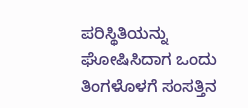ಪರಿಸ್ಥಿತಿಯನ್ನು ಘೋಷಿಸಿದಾಗ ಒಂದು ತಿಂಗಳೊಳಗೆ ಸಂಸತ್ತಿನ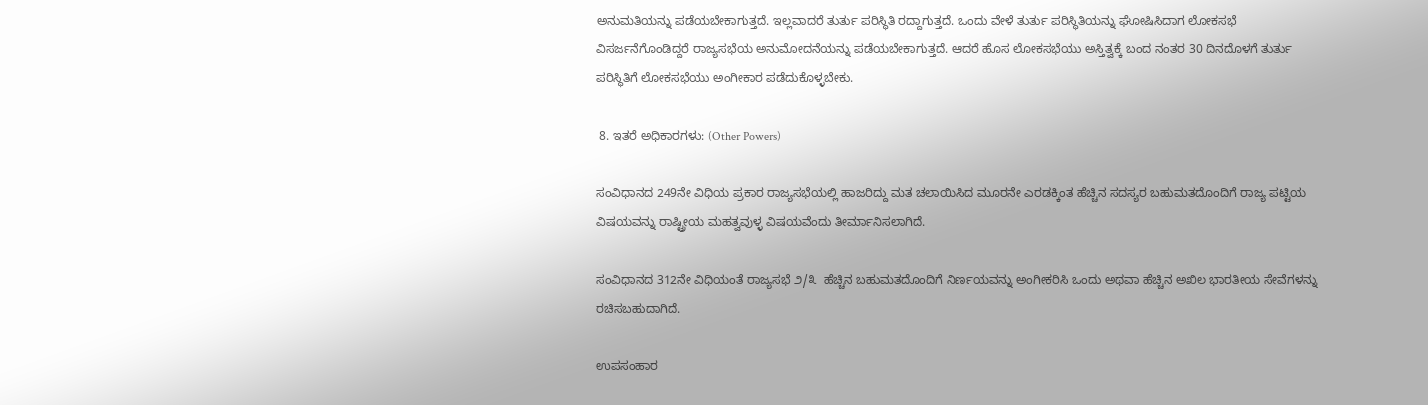ಅನುಮತಿಯನ್ನು ಪಡೆಯಬೇಕಾಗುತ್ತದೆ. ಇಲ್ಲವಾದರೆ ತುರ್ತು ಪರಿಸ್ಥಿತಿ ರದ್ದಾಗುತ್ತದೆ. ಒಂದು ವೇಳೆ ತುರ್ತು ಪರಿಸ್ಥಿತಿಯನ್ನು ಘೋಷಿಸಿದಾಗ ಲೋಕಸಭೆ ವಿಸರ್ಜನೆಗೊಂಡಿದ್ದರೆ ರಾಜ್ಯಸಭೆಯ ಅನುಮೋದನೆಯನ್ನು ಪಡೆಯಬೇಕಾಗುತ್ತದೆ. ಆದರೆ ಹೊಸ ಲೋಕಸಭೆಯು ಅಸ್ತಿತ್ವಕ್ಕೆ ಬಂದ ನಂತರ 30 ದಿನದೊಳಗೆ ತುರ್ತು ಪರಿಸ್ಥಿತಿಗೆ ಲೋಕಸಭೆಯು ಅಂಗೀಕಾರ ಪಡೆದುಕೊಳ್ಳಬೇಕು.

 8. ಇತರೆ ಅಧಿಕಾರಗಳು: (Other Powers)

ಸಂವಿಧಾನದ 249ನೇ ವಿಧಿಯ ಪ್ರಕಾರ ರಾಜ್ಯಸಭೆಯಲ್ಲಿ ಹಾಜರಿದ್ದು ಮತ ಚಲಾಯಿಸಿದ ಮೂರನೇ ಎರಡಕ್ಕಿಂತ ಹೆಚ್ಚಿನ ಸದಸ್ಯರ ಬಹುಮತದೊಂದಿಗೆ ರಾಜ್ಯ ಪಟ್ಟಿಯ ವಿಷಯವನ್ನು ರಾಷ್ಟ್ರೀಯ ಮಹತ್ವವುಳ್ಳ ವಿಷಯವೆಂದು ತೀರ್ಮಾನಿಸಲಾಗಿದೆ.

ಸಂವಿಧಾನದ 312ನೇ ವಿಧಿಯಂತೆ ರಾಜ್ಯಸಭೆ ೨/೩  ಹೆಚ್ಚಿನ ಬಹುಮತದೊಂದಿಗೆ ನಿರ್ಣಯವನ್ನು ಅಂಗೀಕರಿಸಿ ಒಂದು ಅಥವಾ ಹೆಚ್ಚಿನ ಅಖಿಲ ಭಾರತೀಯ ಸೇವೆಗಳನ್ನು ರಚಿಸಬಹುದಾಗಿದೆ.

ಉಪಸಂಹಾರ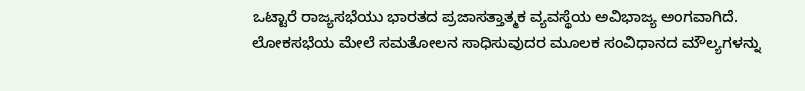ಒಟ್ಟಾರೆ ರಾಜ್ಯಸಭೆಯು ಭಾರತದ ಪ್ರಜಾಸತ್ತಾತ್ಮಕ ವ್ಯವಸ್ಥೆಯ ಅವಿಭಾಜ್ಯ ಅಂಗವಾಗಿದೆ. ಲೋಕಸಭೆಯ ಮೇಲೆ ಸಮತೋಲನ ಸಾಧಿಸುವುದರ ಮೂಲಕ ಸಂವಿಧಾನದ ಮೌಲ್ಯಗಳನ್ನು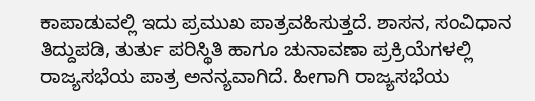ಕಾಪಾಡುವಲ್ಲಿ ಇದು ಪ್ರಮುಖ ಪಾತ್ರವಹಿಸುತ್ತದೆ. ಶಾಸನ, ಸಂವಿಧಾನ ತಿದ್ದುಪಡಿ, ತುರ್ತು ಪರಿಸ್ಥಿತಿ ಹಾಗೂ ಚುನಾವಣಾ ಪ್ರಕ್ರಿಯೆಗಳಲ್ಲಿ ರಾಜ್ಯಸಭೆಯ ಪಾತ್ರ ಅನನ್ಯವಾಗಿದೆ. ಹೀಗಾಗಿ ರಾಜ್ಯಸಭೆಯ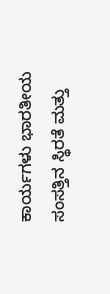ಕಾರ್ಯಗಳು ಭಾರತೀಯ ಸಂಸತ್ತಿನ ಸ್ಥಿರತೆ ಮತ್ತು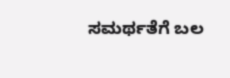ಸಮರ್ಥತೆಗೆ ಬಲ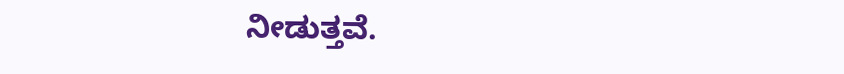ನೀಡುತ್ತವೆ.